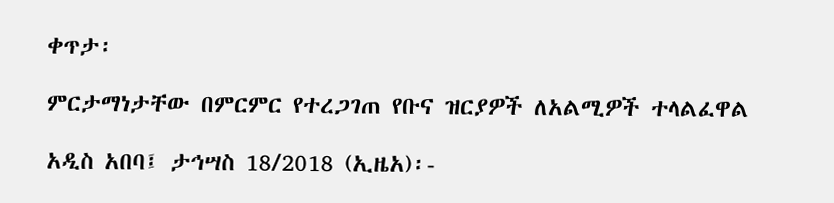ቀጥታ፡

ምርታማነታቸው በምርምር የተረጋገጠ የቡና ዝርያዎች ለአልሚዎች ተላልፈዋል

አዲስ አበባ፤ ታኅሣስ 18/2018 (ኢዜአ)፡-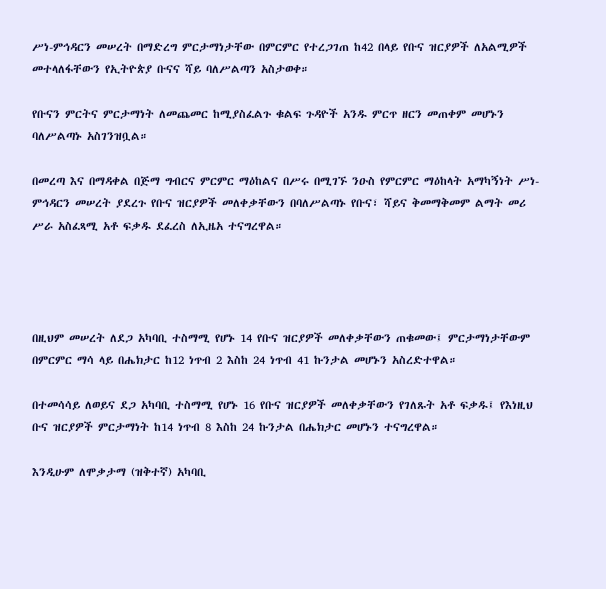ሥነ-ምኅዳርን መሠረት በማድረግ ምርታማነታቸው በምርምር የተረጋገጠ ከ42 በላይ የቡና ዝርያዎች ለአልሚዎች መተላለፋቸውን የኢትዮጵያ ቡናና ሻይ ባለሥልጣን አስታወቀ።

የቡናን ምርትና ምርታማነት ለመጨመር ከሚያስፈልጉ ቁልፍ ጉዳዮች አንዱ ምርጥ ዘርን መጠቀም መሆኑን ባለሥልጣኑ አስገንዝቧል።

በመረጣ እና በማዳቀል በጅማ ግብርና ምርምር ማዕከልና በሥሩ በሚገኙ ንዑስ የምርምር ማዕከላት አማካኝነት ሥነ-ምኅዳርን መሠረት ያደረጉ የቡና ዝርያዎች መለቀቃቸውን በባለሥልጣኑ የቡና፣ ሻይና ቅመማቅመም ልማት መሪ ሥራ አስፈጻሚ አቶ ፍቃዱ ደፈረስ ለኢዜአ ተናግረዋል።




በዚህም መሠረት ለደጋ አካባቢ ተስማሚ የሆኑ 14 የቡና ዝርያዎች መለቀቃቸውን ጠቁመው፤ ምርታማነታቸውም በምርምር ማሳ ላይ በሔክታር ከ12 ነጥብ 2 እስከ 24 ነጥብ 41 ኩንታል መሆኑን አስረድተዋል።

በተመሳሳይ ለወይና ደጋ አካባቢ ተስማሚ የሆኑ 16 የቡና ዝርያዎች መለቀቃቸውን የገለጹት አቶ ፍቃዱ፤ የእነዚህ ቡና ዝርያዎች ምርታማነት ከ14 ነጥብ 8 እስከ 24 ኩንታል በሔክታር መሆኑን ተናግረዋል።

እንዲሁም ለሞቃታማ (ዝቅተኛ) አካባቢ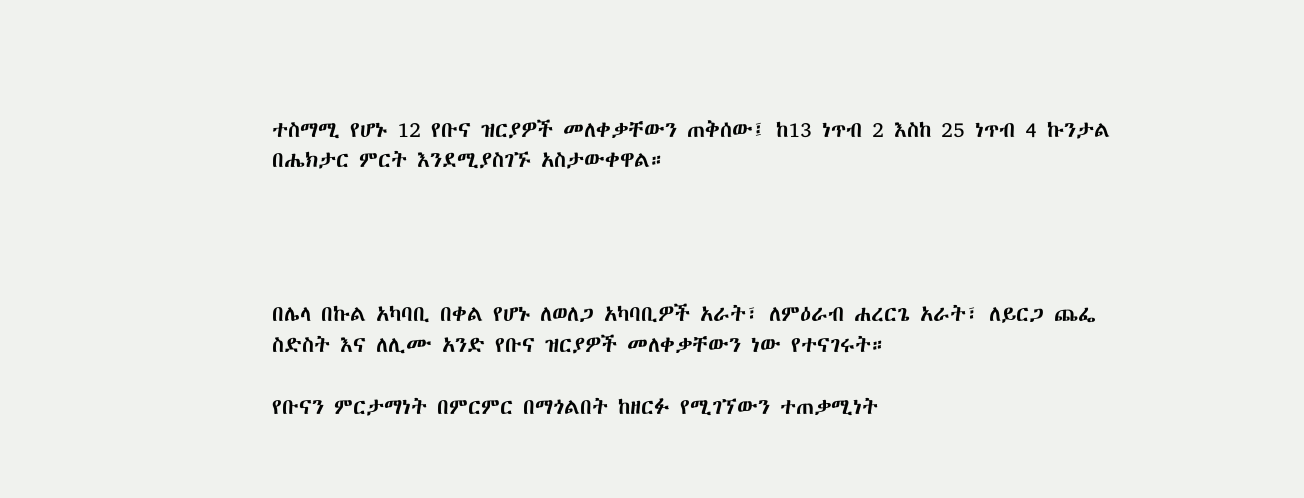ተስማሚ የሆኑ 12 የቡና ዝርያዎች መለቀቃቸውን ጠቅሰው፤ ከ13 ነጥብ 2 እስከ 25 ነጥብ 4 ኩንታል በሔክታር ምርት እንደሚያስገኙ አስታውቀዋል።




በሌላ በኩል አካባቢ በቀል የሆኑ ለወለጋ አካባቢዎች አራት፣ ለምዕራብ ሐረርጌ አራት፣ ለይርጋ ጨፌ ስድስት እና ለሊሙ አንድ የቡና ዝርያዎች መለቀቃቸውን ነው የተናገሩት።

የቡናን ምርታማነት በምርምር በማጎልበት ከዘርፉ የሚገኘውን ተጠቃሚነት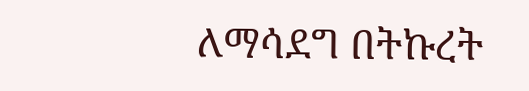ለማሳደግ በትኩረት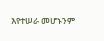እየተሠራ መሆኑንም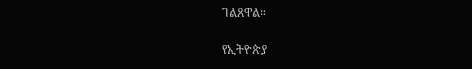ገልጸዋል።

የኢትዮጵያ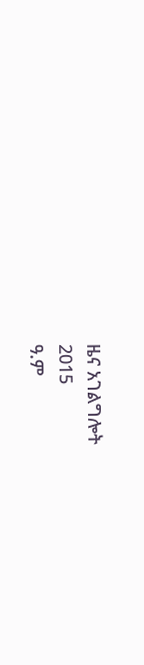ዜና አገልግሎት
2015
ዓ.ም